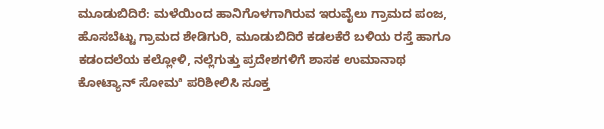ಮೂಡುಬಿದಿರೆ: ಮಳೆಯಿಂದ ಹಾನಿಗೊಳಗಾಗಿರುವ ಇರುವೈಲು ಗ್ರಾಮದ ಪಂಜ, ಹೊಸಬೆಟ್ಟು ಗ್ರಾಮದ ಶೇಡಿಗುರಿ, ಮೂಡುಬಿದಿರೆ ಕಡಲಕೆರೆ ಬಳಿಯ ರಸ್ತೆ ಹಾಗೂ ಕಡಂದಲೆಯ ಕಲ್ಲೋಳಿ, ನಲ್ಲೆಗುತ್ತು ಪ್ರದೇಶಗಳಿಗೆ ಶಾಸಕ ಉಮಾನಾಥ ಕೋಟ್ಯಾನ್ ಸೋಮª ಪರಿಶೀಲಿಸಿ ಸೂಕ್ತ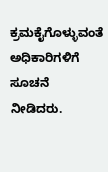ಕ್ರಮಕೈಗೊಳ್ಳುವಂತೆ ಅಧಿಕಾರಿಗಳಿಗೆ ಸೂಚನೆ ನೀಡಿದರು.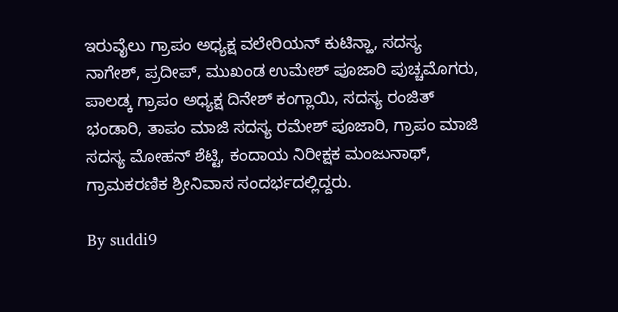ಇರುವೈಲು ಗ್ರಾಪಂ ಅಧ್ಯಕ್ಷ ವಲೇರಿಯನ್ ಕುಟಿನ್ಹಾ, ಸದಸ್ಯ ನಾಗೇಶ್, ಪ್ರದೀಪ್, ಮುಖಂಡ ಉಮೇಶ್ ಪೂಜಾರಿ ಪುಚ್ಚಮೊಗರು, ಪಾಲಡ್ಕ ಗ್ರಾಪಂ ಅಧ್ಯಕ್ಷ ದಿನೇಶ್ ಕಂಗ್ಲಾಯಿ, ಸದಸ್ಯ ರಂಜಿತ್ ಭಂಡಾರಿ, ತಾಪಂ ಮಾಜಿ ಸದಸ್ಯ ರಮೇಶ್ ಪೂಜಾರಿ, ಗ್ರಾಪಂ ಮಾಜಿ ಸದಸ್ಯ ಮೋಹನ್ ಶೆಟ್ಟಿ, ಕಂದಾಯ ನಿರೀಕ್ಷಕ ಮಂಜುನಾಥ್, ಗ್ರಾಮಕರಣಿಕ ಶ್ರೀನಿವಾಸ ಸಂದರ್ಭದಲ್ಲಿದ್ದರು.

By suddi9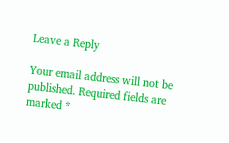Leave a Reply

Your email address will not be published. Required fields are marked *